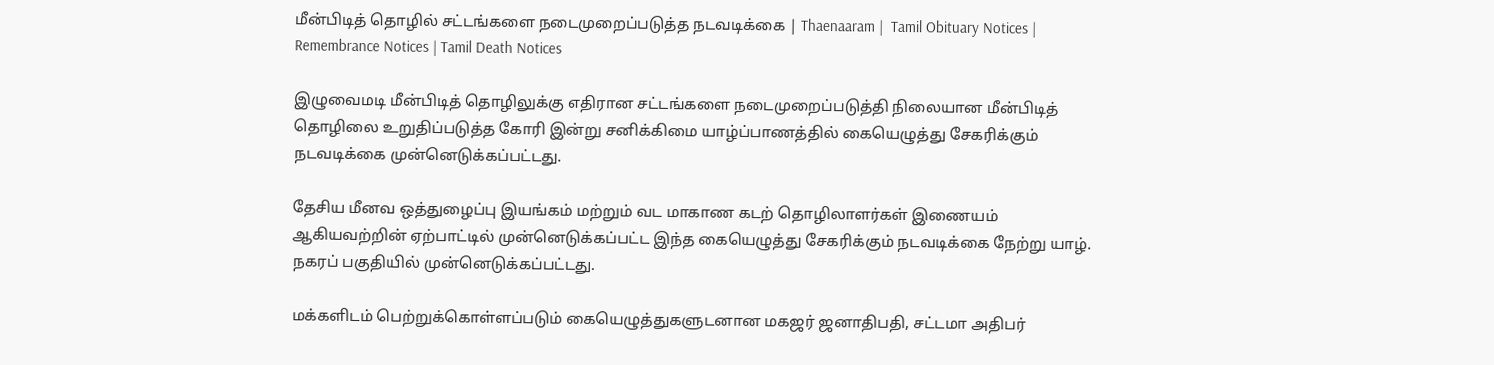மீன்பிடித் தொழில் சட்டங்களை நடைமுறைப்படுத்த நடவடிக்கை | Thaenaaram |  Tamil Obituary Notices | Remembrance Notices | Tamil Death Notices

இழுவைமடி மீன்பிடித் தொழிலுக்கு எதிரான சட்டங்களை நடைமுறைப்படுத்தி நிலையான மீன்பிடித் தொழிலை உறுதிப்படுத்த கோரி இன்று சனிக்கிமை யாழ்ப்பாணத்தில் கையெழுத்து சேகரிக்கும் நடவடிக்கை முன்னெடுக்கப்பட்டது.

தேசிய மீனவ ஒத்துழைப்பு இயங்கம் மற்றும் வட மாகாண கடற் தொழிலாளர்கள் இணையம் ஆகியவற்றின் ஏற்பாட்டில் முன்னெடுக்கப்பட்ட இந்த கையெழுத்து சேகரிக்கும் நடவடிக்கை நேற்று யாழ். நகரப் பகுதியில் முன்னெடுக்கப்பட்டது.

மக்களிடம் பெற்றுக்கொள்ளப்படும் கையெழுத்துகளுடனான மகஜர் ஜனாதிபதி, சட்டமா அதிபர்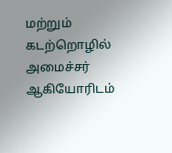மற்றும் கடற்றொழில் அமைச்சர் ஆகியோரிடம்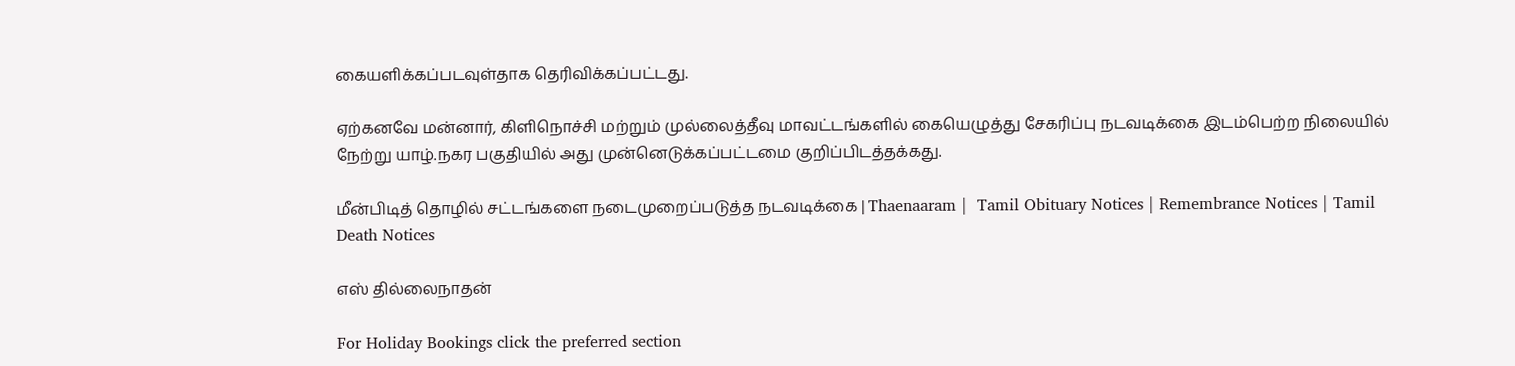கையளிக்கப்படவுள்தாக தெரிவிக்கப்பட்டது.

ஏற்கனவே மன்னார், கிளிநொச்சி மற்றும் முல்லைத்தீவு மாவட்டங்களில் கையெழுத்து சேகரிப்பு நடவடிக்கை இடம்பெற்ற நிலையில் நேற்று யாழ்.நகர பகுதியில் அது முன்னெடுக்கப்பட்டமை குறிப்பிடத்தக்கது.

மீன்பிடித் தொழில் சட்டங்களை நடைமுறைப்படுத்த நடவடிக்கை | Thaenaaram |  Tamil Obituary Notices | Remembrance Notices | Tamil Death Notices

எஸ் தில்லைநாதன்

For Holiday Bookings click the preferred section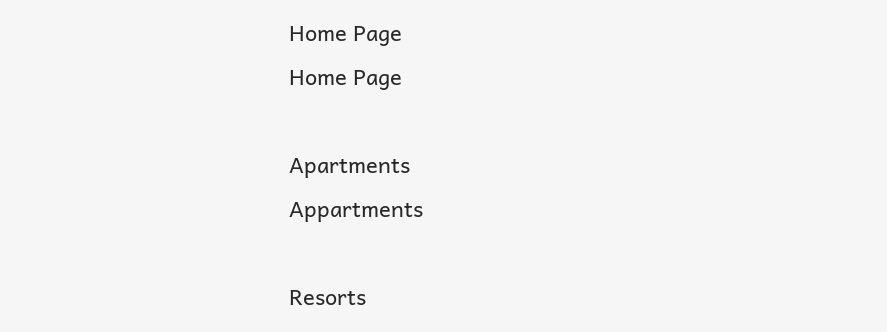Home Page
Home Page

Apartments
Appartments

Resorts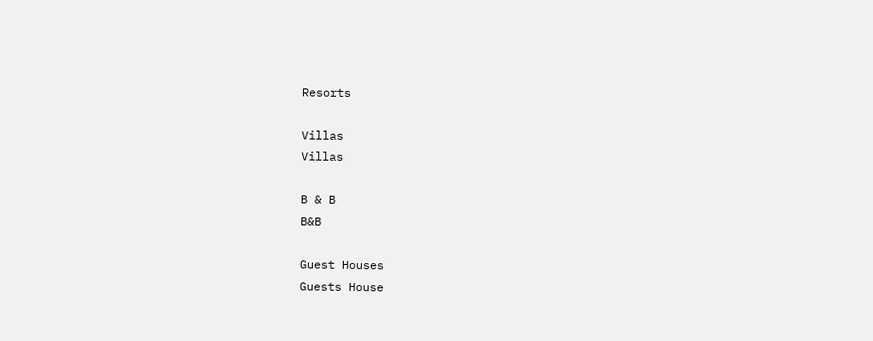Resorts

Villas
Villas

B & B
B&B

Guest Houses
Guests House